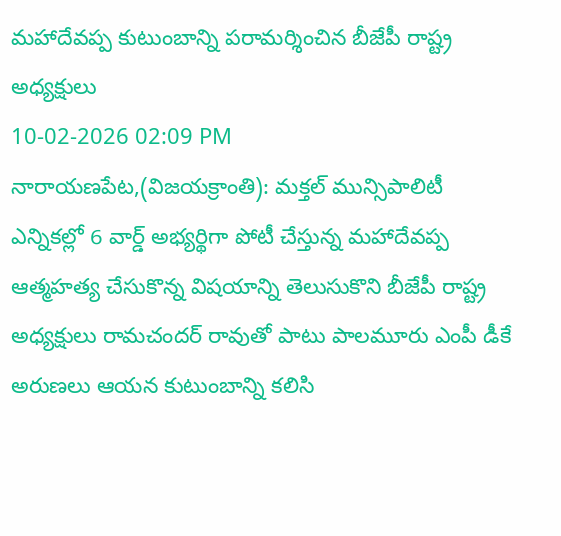మహాదేవప్ప కుటుంబాన్ని పరామర్శించిన బీజేపీ రాష్ట్ర అధ్యక్షులు
10-02-2026 02:09 PM
నారాయణపేట,(విజయక్రాంతి): మక్తల్ మున్సిపాలిటీ ఎన్నికల్లో 6 వార్డ్ అభ్యర్థిగా పోటీ చేస్తున్న మహాదేవప్ప ఆత్మహత్య చేసుకొన్న విషయాన్ని తెలుసుకొని బీజేపీ రాష్ట్ర అధ్యక్షులు రామచందర్ రావుతో పాటు పాలమూరు ఎంపీ డీకే అరుణలు ఆయన కుటుంబాన్ని కలిసి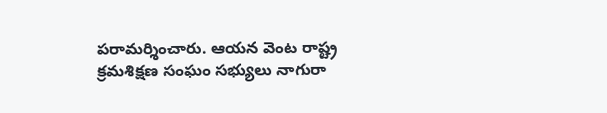పరామర్శించారు. ఆయన వెంట రాష్ట్ర క్రమశిక్షణ సంఘం సభ్యులు నాగురా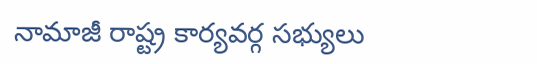నామాజీ రాష్ట్ర కార్యవర్గ సభ్యులు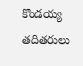కొండయ్య తదితరులు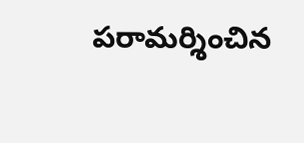పరామర్శించిన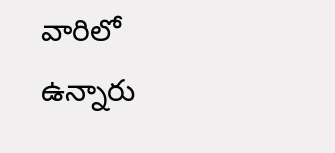వారిలో ఉన్నారు